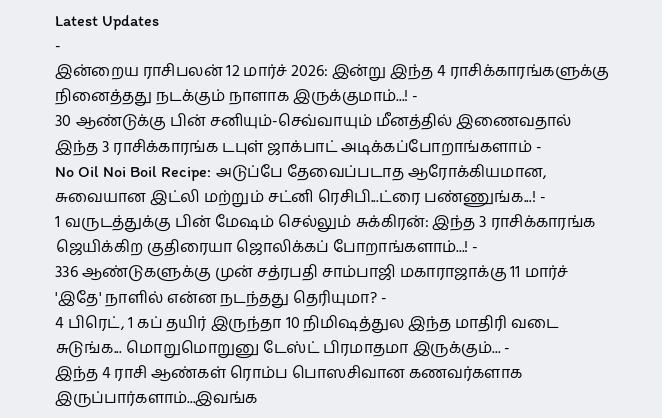Latest Updates
-
இன்றைய ராசிபலன் 12 மார்ச் 2026: இன்று இந்த 4 ராசிக்காரங்களுக்கு நினைத்தது நடக்கும் நாளாக இருக்குமாம்...! -
30 ஆண்டுக்கு பின் சனியும்-செவ்வாயும் மீனத்தில் இணைவதால் இந்த 3 ராசிக்காரங்க டபுள் ஜாக்பாட் அடிக்கப்போறாங்களாம் -
No Oil Noi Boil Recipe: அடுப்பே தேவைப்படாத ஆரோக்கியமான, சுவையான இட்லி மற்றும் சட்னி ரெசிபி...ட்ரை பண்ணுங்க...! -
1 வருடத்துக்கு பின் மேஷம் செல்லும் சுக்கிரன்: இந்த 3 ராசிக்காரங்க ஜெயிக்கிற குதிரையா ஜொலிக்கப் போறாங்களாம்...! -
336 ஆண்டுகளுக்கு முன் சத்ரபதி சாம்பாஜி மகாராஜாக்கு 11 மார்ச் 'இதே' நாளில் என்ன நடந்தது தெரியுமா? -
4 பிரெட், 1 கப் தயிர் இருந்தா 10 நிமிஷத்துல இந்த மாதிரி வடை சுடுங்க... மொறுமொறுனு டேஸ்ட் பிரமாதமா இருக்கும்... -
இந்த 4 ராசி ஆண்கள் ரொம்ப பொஸசிவான கணவர்களாக இருப்பார்களாம்...இவங்க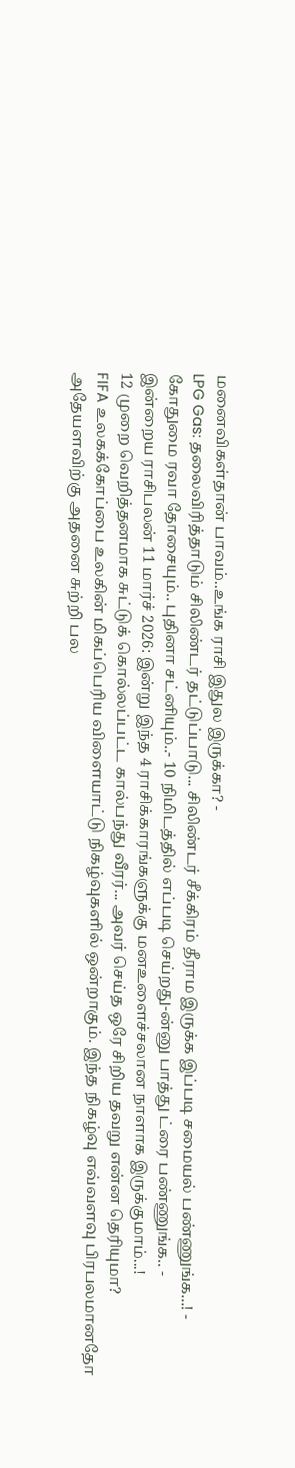மனைவிகள்தான் பாவம்..உங்க ராசி இதுல இருக்கா? -
LPG Gas: தலைவிரித்தாடும் சிலிண்டர் தட்டுப்பாடு... சிலிண்டர் சீக்கிரம் தீராம இருக்க இப்படி சமையல் பண்ணுங்க...! -
கோதுமை ரவா தோசையும்.. புதினா சட்னியும்..- 10 நிமிடத்தில் எப்படி செய்றது-ன்னு பாத்து ட்ரை பண்ணுங்க.. -
இன்றைய ராசிபலன் 11 மார்ச் 2026: இன்று இந்த 4 ராசிக்காரங்களுக்கு மனஉளைச்சலான நாளாக இருக்குமாம்...!
12 முறை வெறித்தனமாக சுட்டுக் கொல்லப்பட்ட கால்பந்து வீரர்... அவர் செய்த ஒரே சிறிய தவறு என்ன தெரியுமா?
FIFA உலகக்கோப்பை உலகின் மிகப்பெரிய விளையாட்டு நிகழ்வுகளில் ஒன்றாகும். இந்த நிகழ்வு எவ்வளவு பிரபலமானதோ அதேயளவிற்கு அதனை சுற்றி பல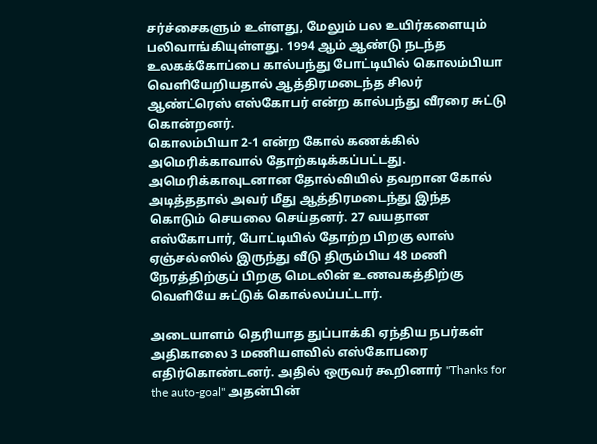சர்ச்சைகளும் உள்ளது, மேலும் பல உயிர்களையும் பலிவாங்கியுள்ளது. 1994 ஆம் ஆண்டு நடந்த உலகக்கோப்பை கால்பந்து போட்டியில் கொலம்பியா வெளியேறியதால் ஆத்திரமடைந்த சிலர் ஆண்ட்ரெஸ் எஸ்கோபர் என்ற கால்பந்து வீரரை சுட்டு கொன்றனர்.
கொலம்பியா 2-1 என்ற கோல் கணக்கில் அமெரிக்காவால் தோற்கடிக்கப்பட்டது. அமெரிக்காவுடனான தோல்வியில் தவறான கோல் அடித்ததால் அவர் மீது ஆத்திரமடைந்து இந்த கொடும் செயலை செய்தனர். 27 வயதான எஸ்கோபார், போட்டியில் தோற்ற பிறகு லாஸ் ஏஞ்சல்ஸில் இருந்து வீடு திரும்பிய 48 மணி நேரத்திற்குப் பிறகு மெடலின் உணவகத்திற்கு வெளியே சுட்டுக் கொல்லப்பட்டார்.

அடையாளம் தெரியாத துப்பாக்கி ஏந்திய நபர்கள் அதிகாலை 3 மணியளவில் எஸ்கோபரை எதிர்கொண்டனர். அதில் ஒருவர் கூறினார் "Thanks for the auto-goal" அதன்பின்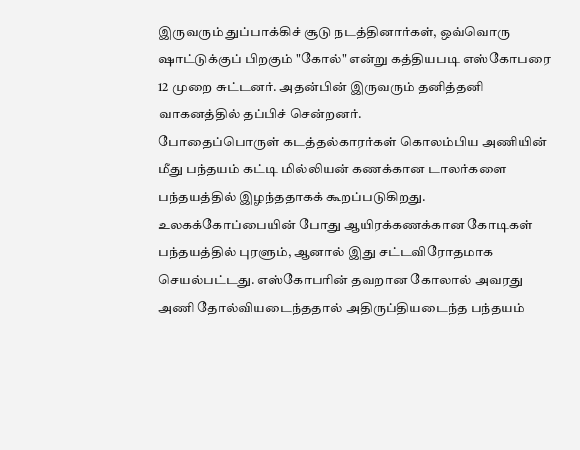இருவரும் துப்பாக்கிச் சூடு நடத்தினார்கள், ஒவ்வொரு ஷாட்டுக்குப் பிறகும் "கோல்" என்று கத்தியபடி எஸ்கோபரை 12 முறை சுட்டனர். அதன்பின் இருவரும் தனித்தனி வாகனத்தில் தப்பிச் சென்றனர்.
போதைப்பொருள் கடத்தல்காரர்கள் கொலம்பிய அணியின் மீது பந்தயம் கட்டி மில்லியன் கணக்கான டாலர்களை பந்தயத்தில் இழந்ததாகக் கூறப்படுகிறது. உலகக்கோப்பையின் போது ஆயிரக்கணக்கான கோடிகள் பந்தயத்தில் புரளும், ஆனால் இது சட்டவிரோதமாக செயல்பட்டது. எஸ்கோபரின் தவறான கோலால் அவரது அணி தோல்வியடைந்ததால் அதிருப்தியடைந்த பந்தயம்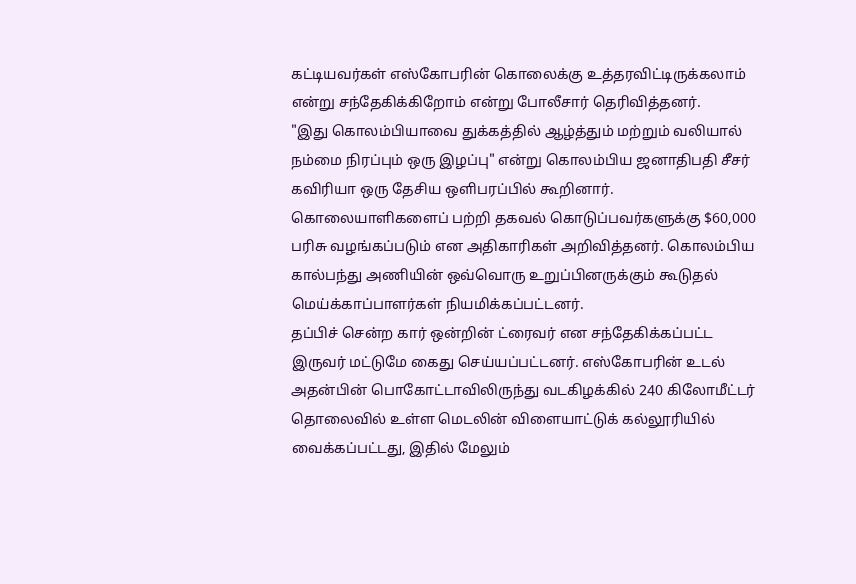கட்டியவர்கள் எஸ்கோபரின் கொலைக்கு உத்தரவிட்டிருக்கலாம் என்று சந்தேகிக்கிறோம் என்று போலீசார் தெரிவித்தனர்.
"இது கொலம்பியாவை துக்கத்தில் ஆழ்த்தும் மற்றும் வலியால் நம்மை நிரப்பும் ஒரு இழப்பு" என்று கொலம்பிய ஜனாதிபதி சீசர் கவிரியா ஒரு தேசிய ஒளிபரப்பில் கூறினார். கொலையாளிகளைப் பற்றி தகவல் கொடுப்பவர்களுக்கு $60,000 பரிசு வழங்கப்படும் என அதிகாரிகள் அறிவித்தனர். கொலம்பிய கால்பந்து அணியின் ஒவ்வொரு உறுப்பினருக்கும் கூடுதல் மெய்க்காப்பாளர்கள் நியமிக்கப்பட்டனர்.
தப்பிச் சென்ற கார் ஒன்றின் ட்ரைவர் என சந்தேகிக்கப்பட்ட இருவர் மட்டுமே கைது செய்யப்பட்டனர். எஸ்கோபரின் உடல் அதன்பின் பொகோட்டாவிலிருந்து வடகிழக்கில் 240 கிலோமீட்டர் தொலைவில் உள்ள மெடலின் விளையாட்டுக் கல்லூரியில் வைக்கப்பட்டது, இதில் மேலும்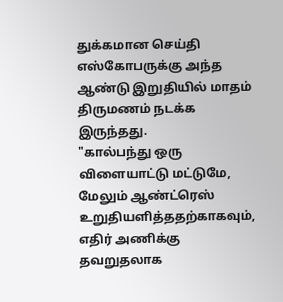துக்கமான செய்தி எஸ்கோபருக்கு அந்த ஆண்டு இறுதியில் மாதம் திருமணம் நடக்க இருந்தது.
"கால்பந்து ஒரு விளையாட்டு மட்டுமே, மேலும் ஆண்ட்ரெஸ் உறுதியளித்ததற்காகவும், எதிர் அணிக்கு தவறுதலாக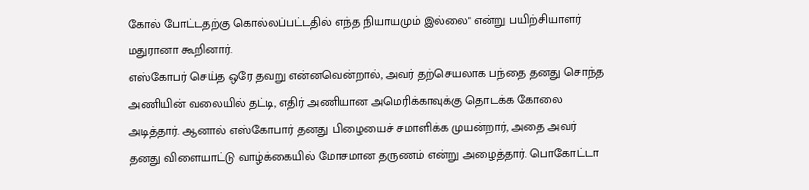கோல் போட்டதற்கு கொல்லப்பட்டதில் எந்த நியாயமும் இல்லை" என்று பயிற்சியாளர் மதுரானா கூறினார்.
எஸ்கோபர் செய்த ஒரே தவறு என்னவென்றால், அவர் தற்செயலாக பந்தை தனது சொந்த அணியின் வலையில் தட்டி, எதிர் அணியான அமெரிக்காவுக்கு தொடக்க கோலை அடித்தார். ஆனால் எஸ்கோபார் தனது பிழையைச் சமாளிக்க முயன்றார், அதை அவர் தனது விளையாட்டு வாழ்க்கையில் மோசமான தருணம் என்று அழைத்தார். பொகோட்டா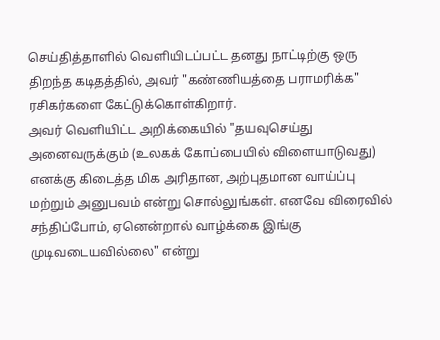செய்தித்தாளில் வெளியிடப்பட்ட தனது நாட்டிற்கு ஒரு திறந்த கடிதத்தில், அவர் "கண்ணியத்தை பராமரிக்க" ரசிகர்களை கேட்டுக்கொள்கிறார்.
அவர் வெளியிட்ட அறிக்கையில் "தயவுசெய்து அனைவருக்கும் (உலகக் கோப்பையில் விளையாடுவது) எனக்கு கிடைத்த மிக அரிதான, அற்புதமான வாய்ப்பு மற்றும் அனுபவம் என்று சொல்லுங்கள். எனவே விரைவில் சந்திப்போம், ஏனென்றால் வாழ்க்கை இங்கு முடிவடையவில்லை" என்று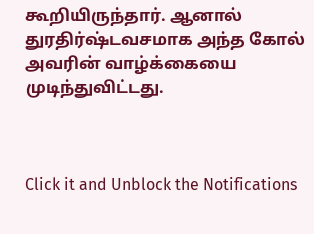கூறியிருந்தார். ஆனால் துரதிர்ஷ்டவசமாக அந்த கோல் அவரின் வாழ்க்கையை முடிந்துவிட்டது.



Click it and Unblock the Notifications